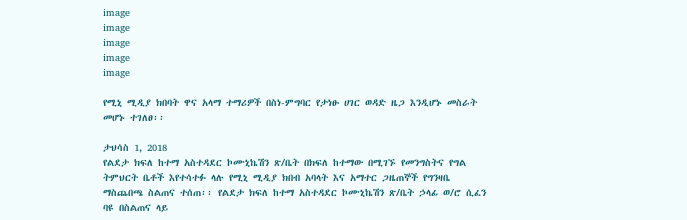image
image
image
image
image

የሚኒ ሚዲያ ክበባት ዋና አላማ ተማሪዎች በስነ-ምግባር የታነፁ ሀገር ወዳድ ዜጋ እንዲሆኑ መስራት መሆኑ ተገለፀ፡፡

ታህሳስ 1, 2018
የልደታ ክፍለ ከተማ አስተዳደር ኮሙኒኬሽን ጽ/ቤት በክፍለ ከተማው በሚገኙ የመንግስትና የግል ትምህርት ቤቶች እየተሳተፉ ላሉ የሚኒ ሚዲያ ክበብ አባላት እና አማተር ጋዜጠኞች የግንዛቤ ማስጨበጫ ስልጠና ተሰጠ፡፡ የልደታ ክፍለ ከተማ አስተዳደር ኮሙኒኬሽን ጽ/ቤት ኃላፊ ወ/ሮ ሲፈን ባዩ በስልጠና ላይ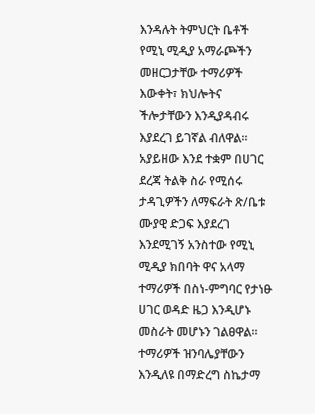እንዳሉት ትምህርት ቤቶች የሚኒ ሚዲያ አማራጮችን መዘርጋታቸው ተማሪዎች እውቀት፣ ክህሎትና ችሎታቸውን እንዲያዳብሩ እያደረገ ይገኛል ብለዋል። አያይዘው እንደ ተቋም በሀገር ደረጃ ትልቅ ስራ የሚሰሩ ታዳጊዎችን ለማፍራት ጽ/ቤቱ ሙያዊ ድጋፍ እያደረገ እንደሚገኝ አንስተው የሚኒ ሚዲያ ክበባት ዋና አላማ ተማሪዎች በስነ-ምግባር የታነፁ ሀገር ወዳድ ዜጋ እንዲሆኑ መስራት መሆኑን ገልፀዋል። ተማሪዎች ዝንባሌያቸውን እንዲለዩ በማድረግ ስኬታማ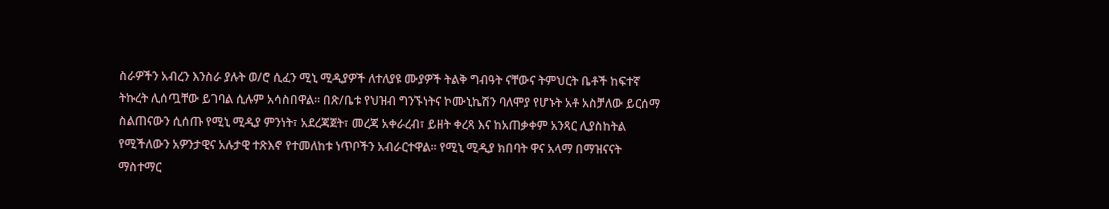ስራዎችን አብረን እንስራ ያሉት ወ/ሮ ሲፈን ሚኒ ሚዲያዎች ለተለያዩ ሙያዎች ትልቅ ግብዓት ናቸውና ትምህርት ቤቶች ከፍተኛ ትኩረት ሊሰጧቸው ይገባል ሲሉም አሳስበዋል፡፡ በጽ/ቤቱ የህዝብ ግንኙነትና ኮሙኒኬሽን ባለሞያ የሆኑት አቶ አስቻለው ይርሰማ ስልጠናውን ሲሰጡ የሚኒ ሚዲያ ምንነት፣ አደረጃጀት፣ መረጃ አቀራረብ፣ ይዘት ቀረጻ እና ከአጠቃቀም አንጻር ሊያስከትል የሚችለውን አዎንታዊና አሉታዊ ተጽእኖ የተመለከቱ ነጥቦችን አብራርተዋል፡፡ የሚኒ ሚዲያ ክበባት ዋና አላማ በማዝናናት ማስተማር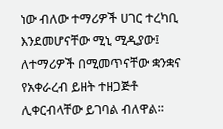ነው ብለው ተማሪዎች ሀገር ተረካቢ እንደመሆናቸው ሚኒ ሚዲያው፤ ለተማሪዎች በሚመጥናቸው ቋንቋና የአቀራረብ ይዘት ተዘጋጅቶ ሊቀርብላቸው ይገባል ብለዋል።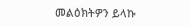መልዕክትዎን ይላኩ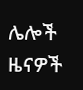ሌሎች ዜናዎች